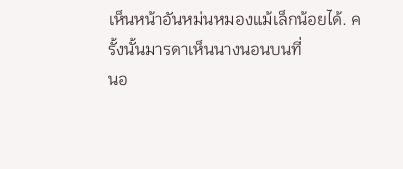เห็นหน้าอันหม่นหมองแม้เล็กน้อยได้. ครั้งนั้นมารดาเห็นนางนอนบนที่
นอ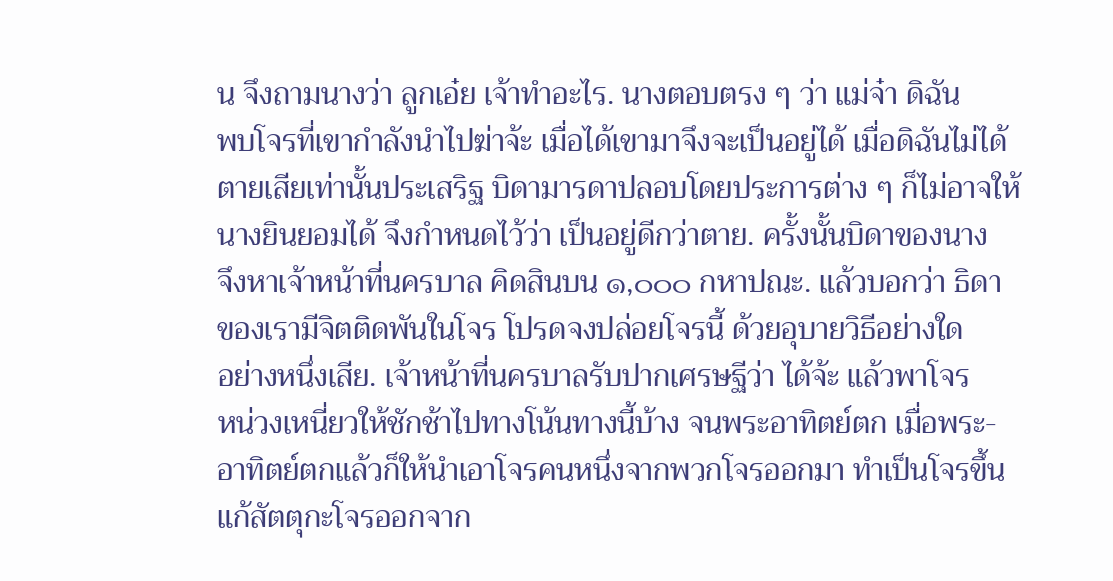น จึงถามนางว่า ลูกเอ๋ย เจ้าทำอะไร. นางตอบตรง ๆ ว่า แม่จ๋า ดิฉัน
พบโจรที่เขากำลังนำไปฆ่าจ้ะ เมื่อได้เขามาจึงจะเป็นอยู่ได้ เมื่อดิฉันไม่ได้
ตายเสียเท่านั้นประเสริฐ บิดามารดาปลอบโดยประการต่าง ๆ ก็ไม่อาจให้
นางยินยอมได้ จึงกำหนดไว้ว่า เป็นอยู่ดีกว่าตาย. ครั้งนั้นบิดาของนาง
จึงหาเจ้าหน้าที่นครบาล คิดสินบน ๑,๐๐๐ กหาปณะ. แล้วบอกว่า ธิดา
ของเรามีจิตติดพันในโจร โปรดจงปล่อยโจรนี้ ด้วยอุบายวิธีอย่างใด
อย่างหนึ่งเสีย. เจ้าหน้าที่นครบาลรับปากเศรษฐีว่า ได้จ้ะ แล้วพาโจร
หน่วงเหนี่ยวให้ชักช้าไปทางโน้นทางนี้บ้าง จนพระอาทิตย์ตก เมื่อพระ-
อาทิตย์ตกแล้วก็ให้นำเอาโจรคนหนึ่งจากพวกโจรออกมา ทำเป็นโจรขึ้น
แก้สัตตุกะโจรออกจาก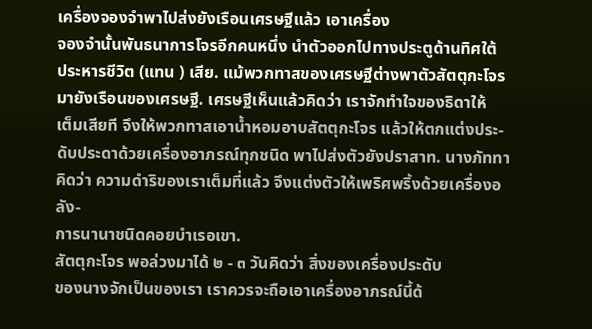เครื่องจองจำพาไปส่งยังเรือนเศรษฐีแล้ว เอาเครื่อง
จองจำนั้นพันธนาการโจรอีกคนหนึ่ง นำตัวออกไปทางประตูด้านทิศใต้
ประหารชีวิต (แทน ) เสีย. แม้พวกทาสของเศรษฐีต่างพาตัวสัตตุกะโจร
มายังเรือนของเศรษฐี. เศรษฐีเห็นแล้วคิดว่า เราจักทำใจของธิดาให้
เต็มเสียที จึงให้พวกทาสเอาน้ำหอมอาบสัตตุกะโจร แล้วให้ตกแต่งประ-
ดับประดาด้วยเครื่องอาภรณ์ทุกชนิด พาไปส่งตัวยังปราสาท. นางภัททา
คิดว่า ความดำริของเราเต็มที่แล้ว จึงแต่งตัวให้เพริศพริ้งด้วยเครื่องอลัง-
การนานาชนิดคอยบำเรอเขา.
สัตตุกะโจร พอล่วงมาได้ ๒ - ๓ วันคิดว่า สิ่งของเครื่องประดับ
ของนางจักเป็นของเรา เราควรจะถือเอาเครื่องอาภรณ์นี้ด้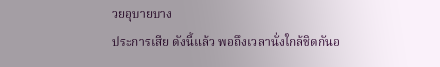วยอุบายบาง
ประการเสีย ดังนี้แล้ว พอถึงเวลานั่งใกล้ชิดกันอ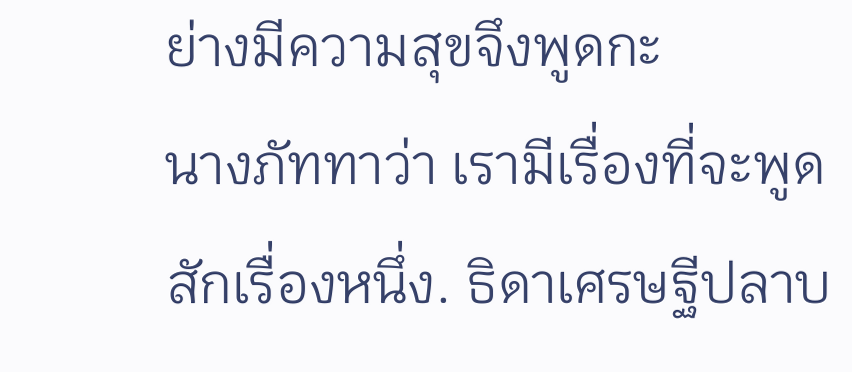ย่างมีความสุขจึงพูดกะ
นางภัททาว่า เรามีเรื่องที่จะพูดสักเรื่องหนึ่ง. ธิดาเศรษฐีปลาบ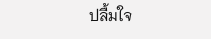ปลื้มใจ